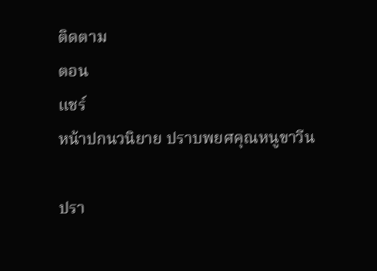ติดตาม
ตอน
แชร์
หน้าปกนวนิยาย ปราบพยศคุณหนูขาวีน

ปรา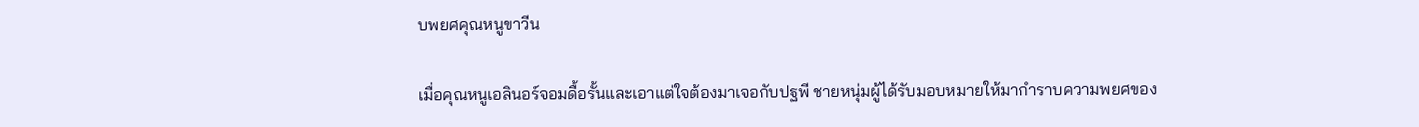บพยศคุณหนูขาวีน

เมื่อคุณหนูเอลินอร์จอมดื้อรั้นและเอาแต่ใจต้องมาเจอกับปฐพี ชายหนุ่มผู้ได้รับมอบหมายให้มากำราบความพยศของ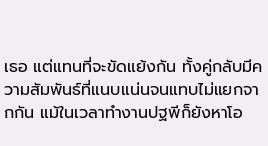เธอ แต่แทนที่จะขัดแย้งกัน ทั้งคู่กลับมีความสัมพันธ์ที่แนบแน่นจนแทบไม่แยกจากกัน แม้ในเวลาทำงานปฐพีก็ยังหาโอ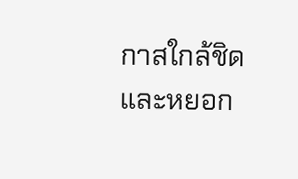กาสใกล้ชิดและหยอก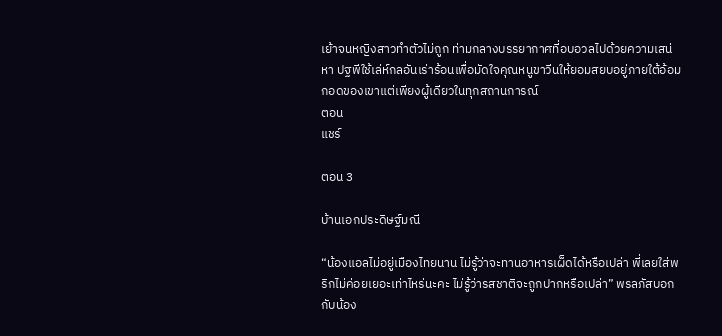เย้าจนหญิงสาวทำตัวไม่ถูก ท่ามกลางบรรยากาศที่อบอวลไปด้วยความเสน่หา ปฐพีใช้เล่ห์กลอันเร่าร้อนเพื่อมัดใจคุณหนูขาวีนให้ยอมสยบอยู่ภายใต้อ้อมกอดของเขาแต่เพียงผู้เดียวในทุกสถานการณ์
ตอน
แชร์

ตอน 3

บ้านเอกประดิษฐ์มณี

“น้องแอลไม่อยู่เมืองไทยนาน ไม่รู้ว่าจะทานอาหารเผ็ดได้หรือเปล่า พี่เลยใส่พริกไม่ค่อยเยอะเท่าไหร่นะคะ ไม่รู้ว่ารสชาติจะถูกปากหรือเปล่า” พรลภัสบอกกับน้อง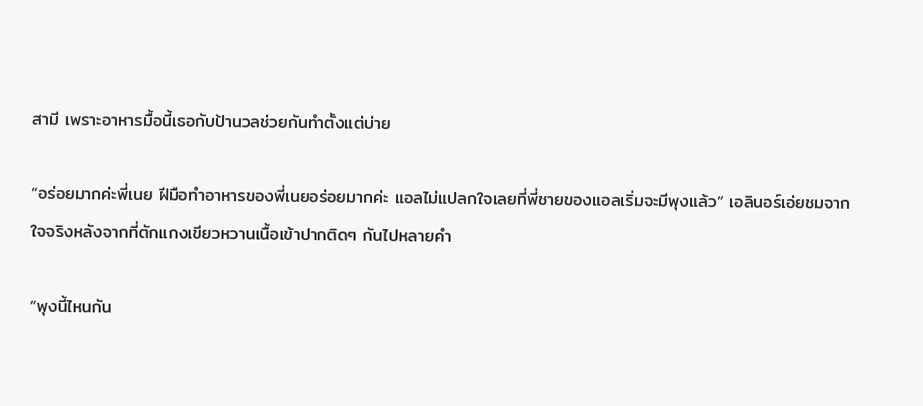สามี เพราะอาหารมื้อนี้เธอกับป้านวลช่วยกันทำตั้งแต่บ่าย

“อร่อยมากค่ะพี่เนย ฝีมือทำอาหารของพี่เนยอร่อยมากค่ะ แอลไม่แปลกใจเลยที่พี่ชายของแอลเริ่มจะมีพุงแล้ว” เอลินอร์เอ่ยชมจากใจจริงหลังจากที่ตักแกงเขียวหวานเนื้อเข้าปากติดๆ กันไปหลายคำ

“พุงนี้ไหนกัน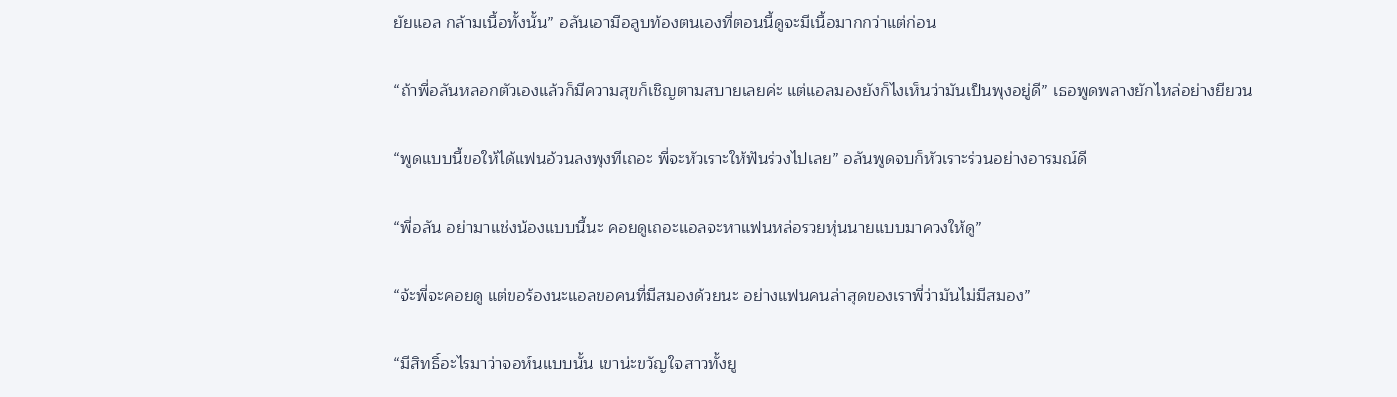ยัยแอล กล้ามเนื้อทั้งนั้น” อลันเอามือลูบท้องตนเองที่ตอนนี้ดูจะมีเนื้อมากกว่าแต่ก่อน

“ถ้าพี่อลันหลอกตัวเองแล้วก็มีความสุขก็เชิญตามสบายเลยค่ะ แต่แอลมองยังก็ไงเห็นว่ามันเป็นพุงอยู่ดี” เธอพูดพลางยักไหล่อย่างยียวน

“พูดแบบนี้ขอให้ได้แฟนอ้วนลงพุงทีเถอะ พี่จะหัวเราะให้ฟันร่วงไปเลย” อลันพูดจบก็หัวเราะร่วนอย่างอารมณ์ดี

“พี่อลัน อย่ามาแช่งน้องแบบนี้นะ คอยดูเถอะแอลจะหาแฟนหล่อรวยหุ่นนายแบบมาควงให้ดู”

“จ้ะพี่จะคอยดู แต่ขอร้องนะแอลขอคนที่มีสมองด้วยนะ อย่างแฟนคนล่าสุดของเราพี่ว่ามันไม่มีสมอง”

“มีสิทธิ์อะไรมาว่าจอห์นแบบนั้น เขาน่ะขวัญใจสาวทั้งยู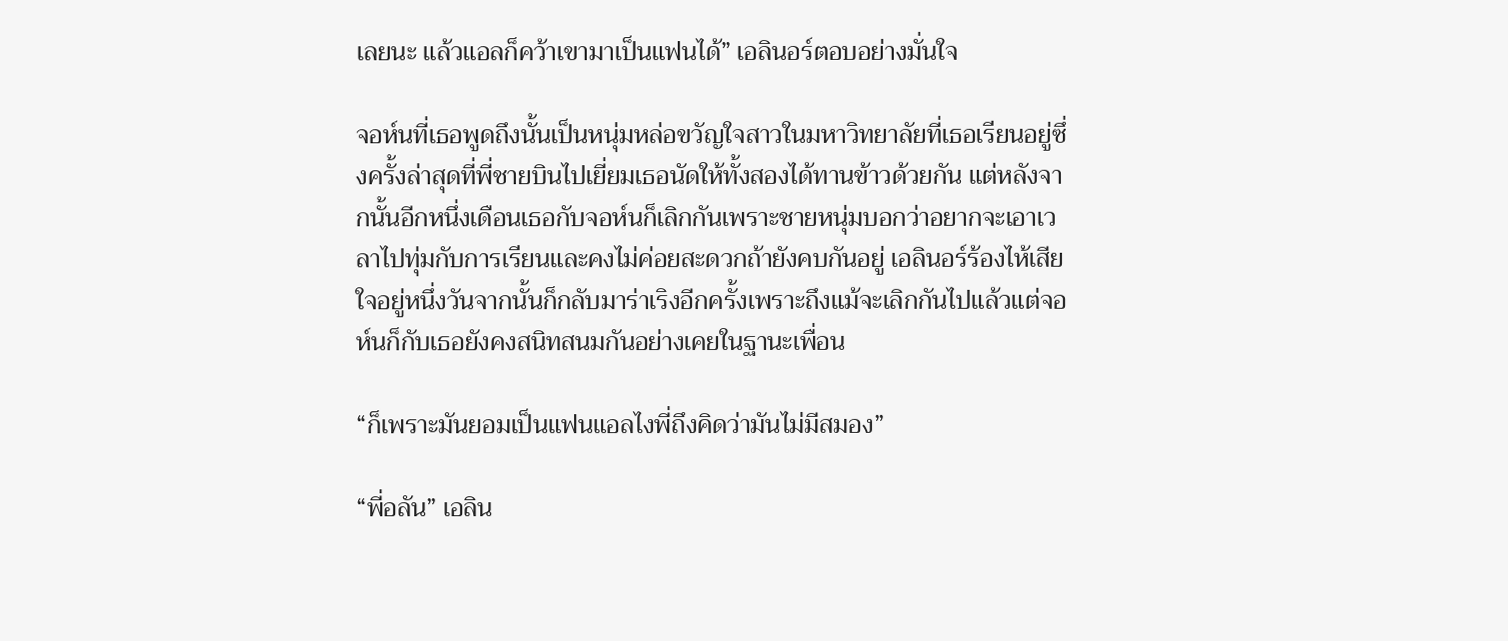เลยนะ แล้วแอลก็คว้าเขามาเป็นแฟนได้” เอลินอร์ตอบอย่างมั่นใจ

จอห์นที่เธอพูดถึงนั้นเป็นหนุ่มหล่อขวัญใจสาวในมหาวิทยาลัยที่เธอเรียนอยู่ซึ่งครั้งล่าสุดที่พี่ชายบินไปเยี่ยมเธอนัดให้ทั้งสองได้ทานข้าวด้วยกัน แต่หลังจากนั้นอีกหนึ่งเดือนเธอกับจอห์นก็เลิกกันเพราะชายหนุ่มบอกว่าอยากจะเอาเวลาไปทุ่มกับการเรียนและคงไม่ค่อยสะดวกถ้ายังคบกันอยู่ เอลินอร์ร้องไห้เสียใจอยู่หนึ่งวันจากนั้นก็กลับมาร่าเริงอีกครั้งเพราะถึงแม้จะเลิกกันไปแล้วแต่จอห์นก็กับเธอยังคงสนิทสนมกันอย่างเคยในฐานะเพื่อน

“ก็เพราะมันยอมเป็นแฟนแอลไงพี่ถึงคิดว่ามันไม่มีสมอง”

“พี่อลัน” เอลิน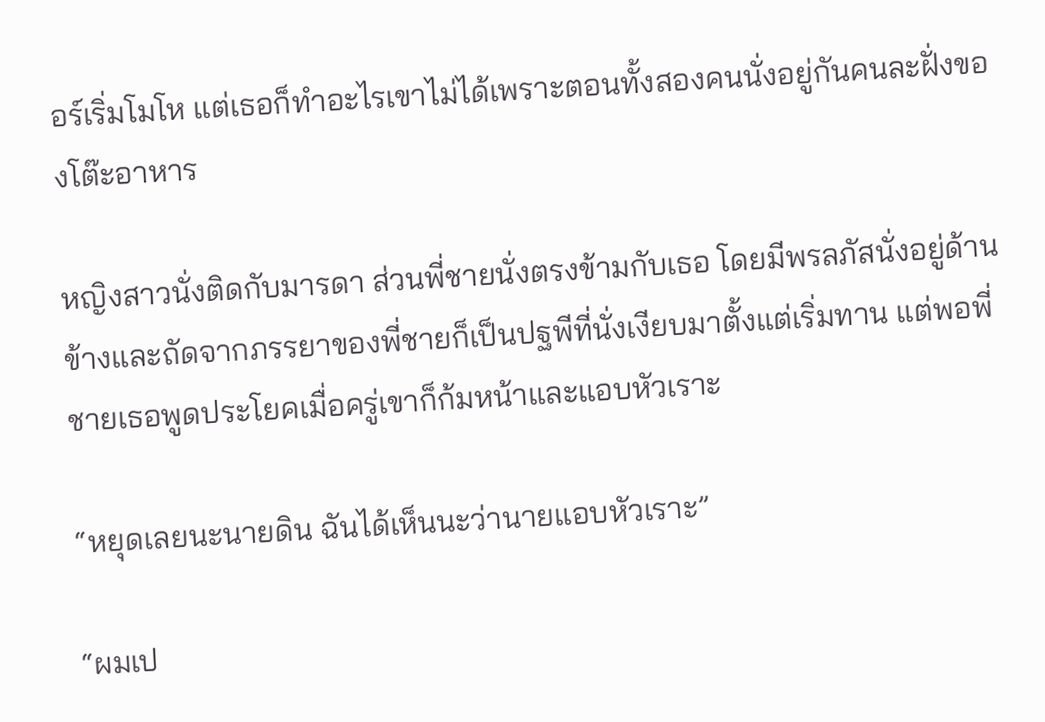อร์เริ่มโมโห แต่เธอก็ทำอะไรเขาไม่ได้เพราะตอนทั้งสองคนนั่งอยู่กันคนละฝั่งของโต๊ะอาหาร

หญิงสาวนั่งติดกับมารดา ส่วนพี่ชายนั่งตรงข้ามกับเธอ โดยมีพรลภัสนั่งอยู่ด้านข้างและถัดจากภรรยาของพี่ชายก็เป็นปฐพีที่นั่งเงียบมาตั้งแต่เริ่มทาน แต่พอพี่ชายเธอพูดประโยคเมื่อครู่เขาก็ก้มหน้าและแอบหัวเราะ

“หยุดเลยนะนายดิน ฉันได้เห็นนะว่านายแอบหัวเราะ”

“ผมเป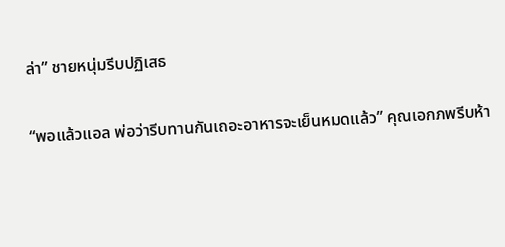ล่า” ชายหนุ่มรีบปฏิเสธ

“พอแล้วแอล พ่อว่ารีบทานกันเถอะอาหารจะเย็นหมดแล้ว” คุณเอกภพรีบห้า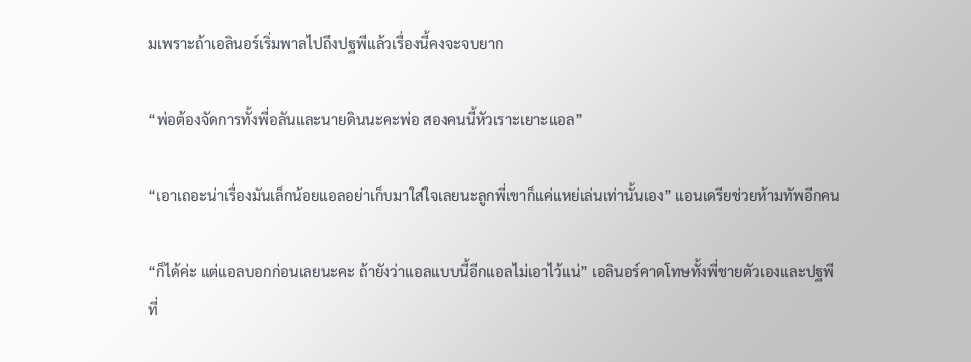มเพราะถ้าเอลินอร์เริ่มพาลไปถึงปฐพีแล้วเรื่องนี้คงจะจบยาก

“พ่อต้องจัดการทั้งพี่อลันและนายดินนะคะพ่อ สองคนนี้หัวเราะเยาะแอล”

“เอาเถอะน่าเรื่องมันเล็กน้อยแอลอย่าเก็บมาใส่ใจเลยนะลูกพี่เขาก็แค่แหย่เล่นเท่านั้นเอง” แอนเดรียช่วยห้ามทัพอีกคน

“ก็ได้ค่ะ แต่แอลบอกก่อนเลยนะคะ ถ้ายังว่าแอลแบบนี้อีกแอลไม่เอาไว้แน่” เอลินอร์คาดโทษทั้งพี่ชายตัวเองและปฐพีที่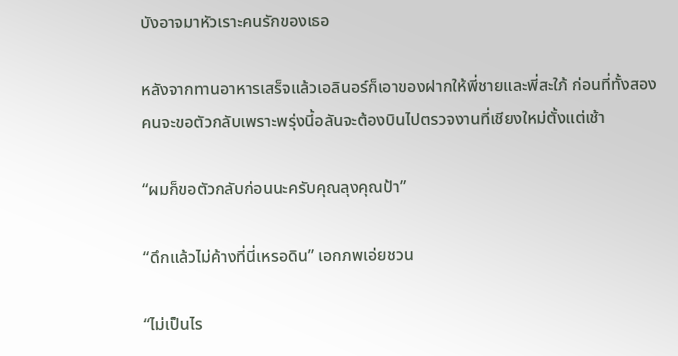บังอาจมาหัวเราะคนรักของเธอ

หลังจากทานอาหารเสร็จแล้วเอลินอร์ก็เอาของฝากให้พี่ชายและพี่สะใภ้ ก่อนที่ทั้งสองคนจะขอตัวกลับเพราะพรุ่งนี้อลันจะต้องบินไปตรวจงานที่เชียงใหม่ตั้งแต่เช้า

“ผมก็ขอตัวกลับก่อนนะครับคุณลุงคุณป้า”

“ดึกแล้วไม่ค้างที่นี่เหรอดิน” เอกภพเอ่ยชวน

“ไม่เป็นไร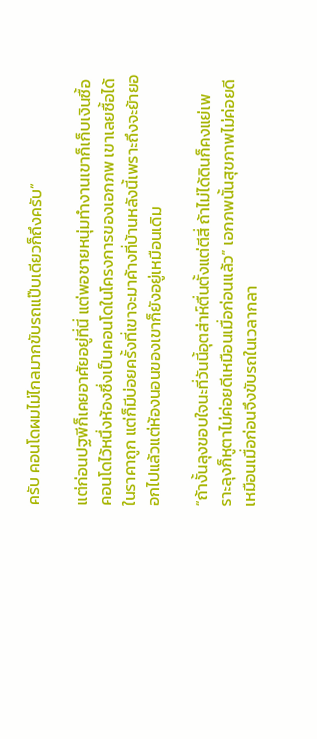ครับ คอนโดผมไม่ไกลมากขับรถแป๊บเดียวก็ถึงครับ”

แต่ก่อนปฐพีก็เคยอาศัยอยู่ที่นี่ แต่พอชายหนุ่มทำงานเขาก็เก็บเงินซื้อคอนโดไว้หนึ่งห้องซึ่งเป็นคอนโดในโครงการของเอกภพ เขาเลยซื้อได้ในราคาถูก แต่ก็มีบ่อยครั้งที่เขาจะมาค้างที่บ้านหลังนี้เพราะถึงจะย้ายออกไปแล้วแต่ห้องนอนของเขาก็ยังอยู่เหมือนเดิม

“ถ้างั้นลุงขอบใจนะที่วันนี้อุตส่าห์ตื่นตั้งแต่ตีสี่ ถ้าไม่ได้ดินก็คงแย่เพราะลุงก็หูตาไม่ค่อยดีเหมือนเมื่อก่อนแล้ว” เอกภพนั้นสุขภาพไม่ค่อยดีเหมือนเมื่อก่อนจึงขับรถในเวลากลา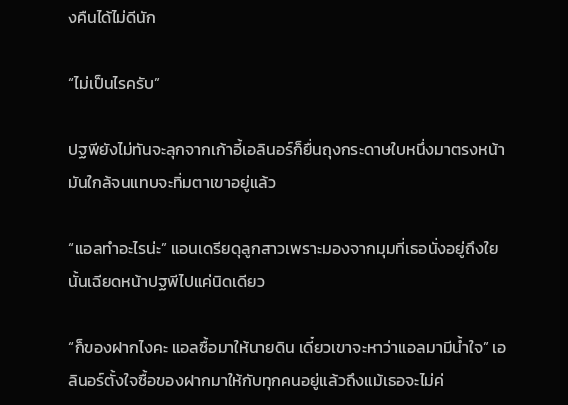งคืนได้ไม่ดีนัก

“ไม่เป็นไรครับ”

ปฐพียังไม่ทันจะลุกจากเก้าอี้เอลินอร์ก็ยื่นถุงกระดาษใบหนึ่งมาตรงหน้ามันใกล้จนแทบจะทิ่มตาเขาอยู่แล้ว

“แอลทำอะไรน่ะ” แอนเดรียดุลูกสาวเพราะมองจากมุมที่เธอนั่งอยู่ถึงใยนั้นเฉียดหน้าปฐพีไปแค่นิดเดียว

“ก็ของฝากไงคะ แอลซื้อมาให้นายดิน เดี๋ยวเขาจะหาว่าแอลมามีน้ำใจ” เอลินอร์ตั้งใจซื้อของฝากมาให้กับทุกคนอยู่แล้วถึงแม้เธอจะไม่ค่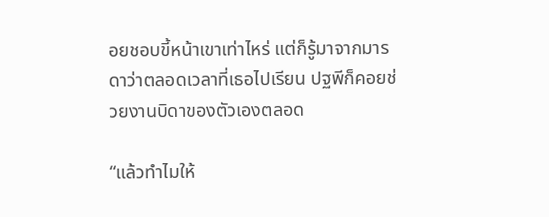อยชอบขี้หน้าเขาเท่าไหร่ แต่ก็รู้มาจากมารดาว่าตลอดเวลาที่เธอไปเรียน ปฐพีก็คอยช่วยงานบิดาของตัวเองตลอด

“แล้วทำไมให้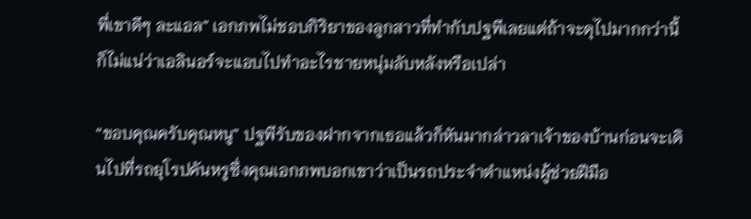พี่เขาดีๆ ละแอล” เอกภพไม่ชอบกิริยาของลูกสาวที่ทำกับปฐพีเลยแต่ถ้าจะดุไปมากกว่านี้ก็ไม่แน่ว่าเอลินอร์จะแอบไปทำอะไรชายหนุ่มลับหลังหรือเปล่า

“ขอบคุณครับคุณหนู” ปฐพีรับของฝากจากเธอแล้วก็หันมากล่าวลาเจ้าของบ้านก่อนจะเดินไปที่รถยุโรปคันหรูซึ่งคุณเอกภพบอกเขาว่าเป็นรถประจำตำแหน่งผู้ช่วยฝีมือ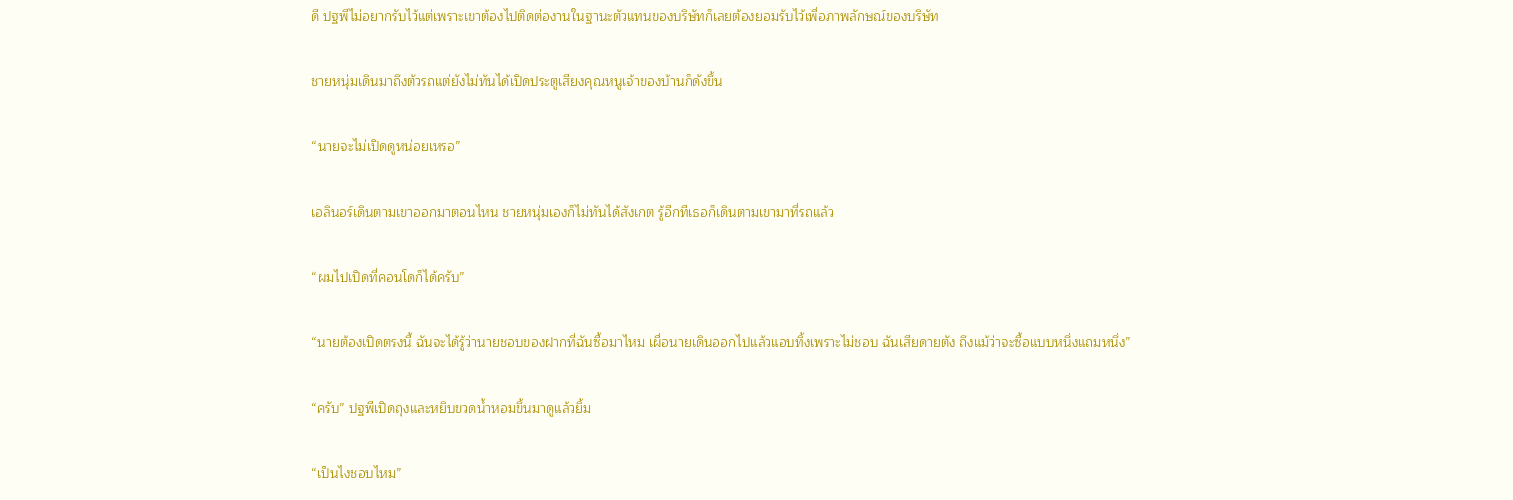ดี ปฐพีไม่อยากรับไว้แต่เพราะเขาต้องไปติดต่องานในฐานะตัวแทนของบริษัทก็เลยต้องยอมรับไว้เพื่อภาพลักษณ์ของบริษัท

ชายหนุ่มเดินมาถึงตัวรถแต่ยังไม่ทันได้เปิดประตูเสียงคุณหนูเจ้าของบ้านก็ดังขึ้น

“นายจะไม่เปิดดูหน่อยเหรอ”

เอลินอร์เดินตามเขาออกมาตอนไหน ชายหนุ่มเองก็ไม่ทันได้สังเกต รู้อีกทีเธอก็เดินตามเขามาที่รถแล้ว

“ผมไปเปิดที่คอนโดก็ได้ครับ”

“นายต้องเปิดตรงนี้ ฉันจะได้รู้ว่านายชอบของฝากที่ฉันซื้อมาไหม เผื่อนายเดินออกไปแล้วแอบทิ้งเพราะไม่ชอบ ฉันเสียดายตัง ถึงแม้ว่าจะซื้อแบบหนึ่งแถมหนึ่ง”

“ครับ” ปฐพีเปิดถุงและหยิบขวดน้ำหอมขึ้นมาดูแล้วยิ้ม

“เป็นไงชอบไหม”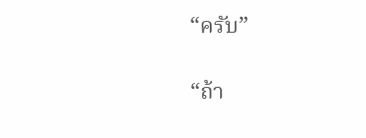“ครับ”

“ถ้า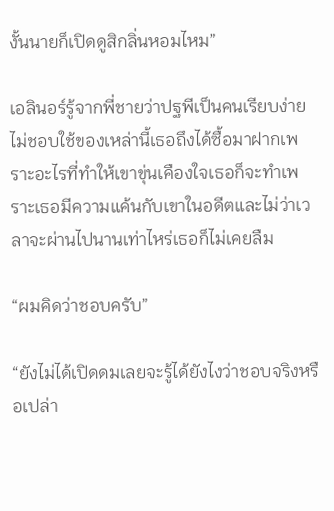งั้นนายก็เปิดดูสิกลิ่นหอมไหม”

เอลินอร์รู้จากพี่ชายว่าปฐพีเป็นคนเรียบง่าย ไม่ชอบใช้ของเหล่านี้เธอถึงได้ซื้อมาฝากเพราะอะไรที่ทำให้เขาขุ่นเคืองใจเธอก็จะทำเพราะเธอมีความแค้นกับเขาในอดีตและไม่ว่าเวลาจะผ่านไปนานเท่าไหร่เธอก็ไม่เคยลืม

“ผมคิดว่าชอบครับ”

“ยังไม่ได้เปิดดมเลยจะรู้ได้ยังไงว่าชอบจริงหรือเปล่า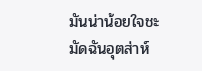มันน่าน้อยใจชะมัดฉันอุตส่าห์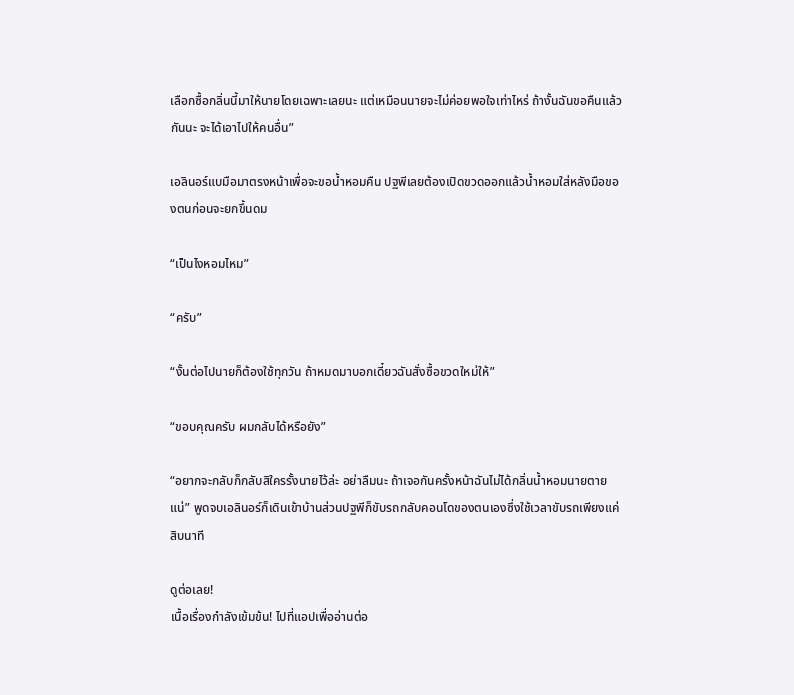เลือกซื้อกลิ่นนี้มาให้นายโดยเฉพาะเลยนะ แต่เหมือนนายจะไม่ค่อยพอใจเท่าไหร่ ถ้างั้นฉันขอคืนแล้วกันนะ จะได้เอาไปให้คนอื่น”

เอลินอร์แบมือมาตรงหน้าเพื่อจะขอน้ำหอมคืน ปฐพีเลยต้องเปิดขวดออกแล้วน้ำหอมใส่หลังมือของตนก่อนจะยกขึ้นดม

“เป็นไงหอมไหม”

“ครับ”

“งั้นต่อไปนายก็ต้องใช้ทุกวัน ถ้าหมดมาบอกเดี๋ยวฉันสั่งซื้อขวดใหม่ให้”

“ขอบคุณครับ ผมกลับได้หรือยัง”

“อยากจะกลับก็กลับสิใครรั้งนายไว้ล่ะ อย่าลืมนะ ถ้าเจอกันครั้งหน้าฉันไม่ได้กลิ่นน้ำหอมนายตายแน่” พูดจบเอลินอร์ก็เดินเข้าบ้านส่วนปฐพีก็ขับรถกลับคอนโดของตนเองซึ่งใช้เวลาขับรถเพียงแค่สิบนาที

ดูต่อเลย!
เนื้อเรื่องกำลังเข้มข้น! ไปที่แอปเพื่ออ่านต่อ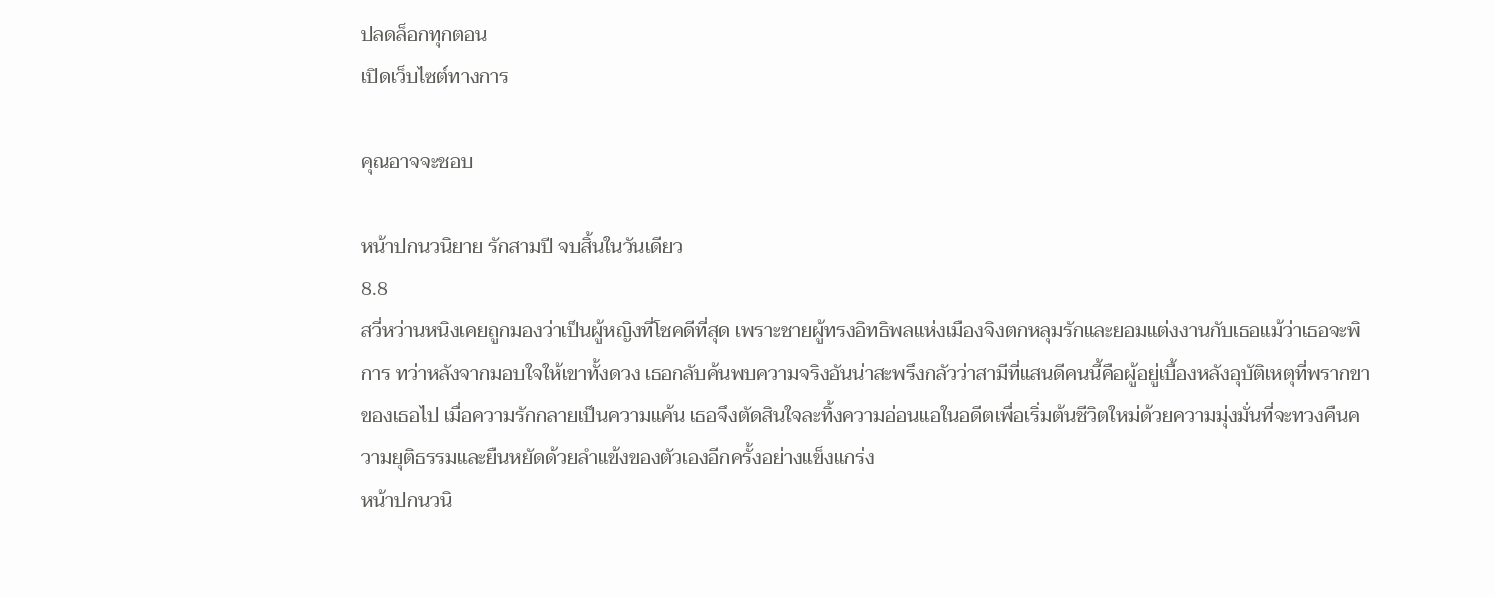ปลดล็อกทุกตอน
เปิดเว็บไซต์ทางการ

คุณอาจจะชอบ

หน้าปกนวนิยาย รักสามปี จบสิ้นในวันเดียว
8.8
สวี่หว่านหนิงเคยถูกมองว่าเป็นผู้หญิงที่โชคดีที่สุด เพราะชายผู้ทรงอิทธิพลแห่งเมืองจิงตกหลุมรักและยอมแต่งงานกับเธอแม้ว่าเธอจะพิการ ทว่าหลังจากมอบใจให้เขาทั้งดวง เธอกลับค้นพบความจริงอันน่าสะพรึงกลัวว่าสามีที่แสนดีคนนี้คือผู้อยู่เบื้องหลังอุบัติเหตุที่พรากขาของเธอไป เมื่อความรักกลายเป็นความแค้น เธอจึงตัดสินใจละทิ้งความอ่อนแอในอดีตเพื่อเริ่มต้นชีวิตใหม่ด้วยความมุ่งมั่นที่จะทวงคืนความยุติธรรมและยืนหยัดด้วยลำแข้งของตัวเองอีกครั้งอย่างแข็งแกร่ง
หน้าปกนวนิ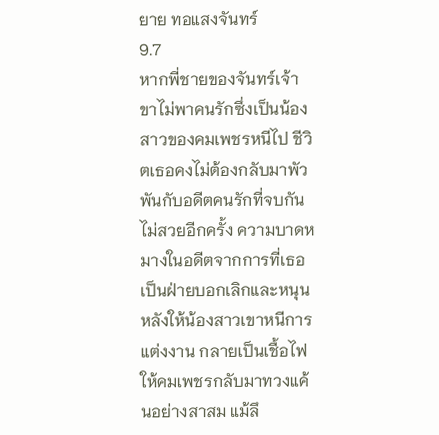ยาย ทอแสงจันทร์
9.7
หากพี่ชายของจันทร์เจ้าขาไม่พาคนรักซึ่งเป็นน้องสาวของคมเพชรหนีไป ชีวิตเธอคงไม่ต้องกลับมาพัวพันกับอดีตคนรักที่จบกันไม่สวยอีกครั้ง ความบาดหมางในอดีตจากการที่เธอเป็นฝ่ายบอกเลิกและหนุนหลังให้น้องสาวเขาหนีการแต่งงาน กลายเป็นเชื้อไฟให้คมเพชรกลับมาทวงแค้นอย่างสาสม แม้ลึ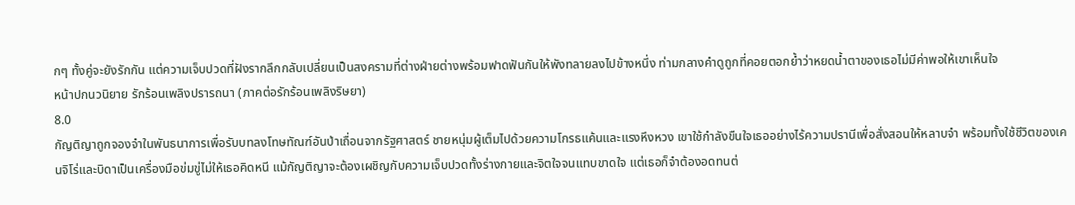กๆ ทั้งคู่จะยังรักกัน แต่ความเจ็บปวดที่ฝังรากลึกกลับเปลี่ยนเป็นสงครามที่ต่างฝ่ายต่างพร้อมฟาดฟันกันให้พังทลายลงไปข้างหนึ่ง ท่ามกลางคำดูถูกที่คอยตอกย้ำว่าหยดน้ำตาของเธอไม่มีค่าพอให้เขาเห็นใจ
หน้าปกนวนิยาย รักร้อนเพลิงปรารถนา (ภาคต่อรักร้อนเพลิงริษยา)
8.0
กัญติญาถูกจองจำในพันธนาการเพื่อรับบทลงโทษทัณฑ์อันป่าเถื่อนจากรัฐศาสตร์ ชายหนุ่มผู้เต็มไปด้วยความโกรธแค้นและแรงหึงหวง เขาใช้กำลังขืนใจเธออย่างไร้ความปรานีเพื่อสั่งสอนให้หลาบจำ พร้อมทั้งใช้ชีวิตของเคนจิโร่และบิดาเป็นเครื่องมือข่มขู่ไม่ให้เธอคิดหนี แม้กัญติญาจะต้องเผชิญกับความเจ็บปวดทั้งร่างกายและจิตใจจนแทบขาดใจ แต่เธอก็จำต้องอดทนต่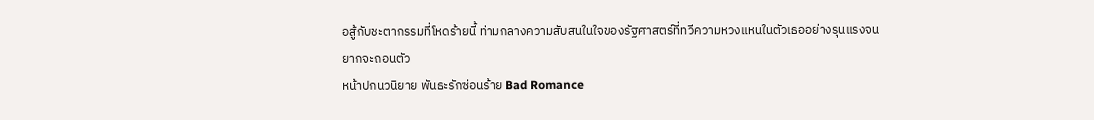อสู้กับชะตากรรมที่โหดร้ายนี้ ท่ามกลางความสับสนในใจของรัฐศาสตร์ที่ทวีความหวงแหนในตัวเธออย่างรุนแรงจนยากจะถอนตัว
หน้าปกนวนิยาย พันธะรักซ่อนร้าย Bad Romance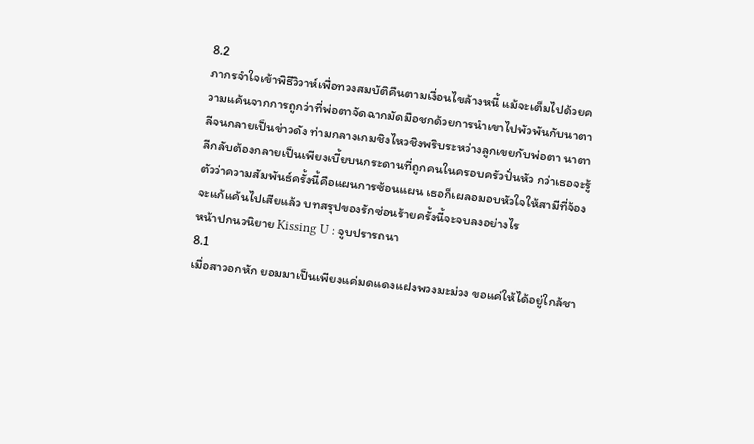8.2
ภากรจำใจเข้าพิธีวิวาห์เพื่อทวงสมบัติคืนตามเงื่อนไขล้างหนี้ แม้จะเต็มไปด้วยความแค้นจากการถูกว่าที่พ่อตาจัดฉากมัดมือชกด้วยการนำเขาไปพัวพันกับนาตาลีจนกลายเป็นข่าวดัง ท่ามกลางเกมชิงไหวชิงพริบระหว่างลูกเขยกับพ่อตา นาตาลีกลับต้องกลายเป็นเพียงเบี้ยบนกระดานที่ถูกคนในครอบครัวปั่นหัว กว่าเธอจะรู้ตัวว่าความสัมพันธ์ครั้งนี้คือแผนการซ้อนแผน เธอก็เผลอมอบหัวใจให้สามีที่จ้องจะแก้แค้นไปเสียแล้ว บทสรุปของรักซ่อนร้ายครั้งนี้จะจบลงอย่างไร
หน้าปกนวนิยาย Kissing U : จูบปรารถนา
8.1
เมื่อสาวอกหัก ยอมมาเป็นเพียงแค่มดแดงแฝงพวงมะม่วง ขอแค่ให้ได้อยู่ใกล้ชา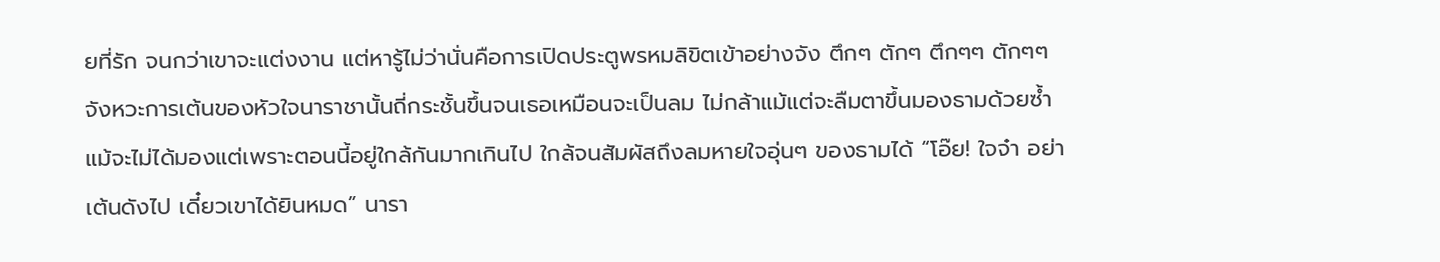ยที่รัก จนกว่าเขาจะแต่งงาน แต่หารู้ไม่ว่านั่นคือการเปิดประตูพรหมลิขิตเข้าอย่างจัง ตึกๆ ตักๆ ตึกๆๆ ตักๆๆ จังหวะการเต้นของหัวใจนาราชานั้นถี่กระชั้นขึ้นจนเธอเหมือนจะเป็นลม ไม่กล้าแม้แต่จะลืมตาขึ้นมองธามด้วยซ้ำ แม้จะไม่ได้มองแต่เพราะตอนนี้อยู่ใกล้กันมากเกินไป ใกล้จนสัมผัสถึงลมหายใจอุ่นๆ ของธามได้ “โอ๊ย! ใจจ๋า อย่าเต้นดังไป เดี๋ยวเขาได้ยินหมด” นารา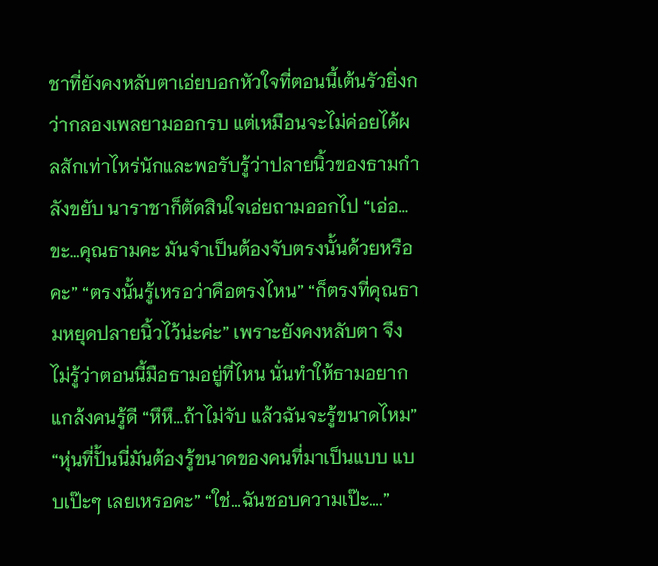ชาที่ยังคงหลับตาเอ่ยบอกหัวใจที่ตอนนี้เต้นรัวยิ่งกว่ากลองเพลยามออกรบ แต่เหมือนจะไม่ค่อยได้ผลสักเท่าไหร่นักและพอรับรู้ว่าปลายนิ้วของธามกำลังขยับ นาราชาก็ตัดสินใจเอ่ยถามออกไป “เอ่อ…ขะ…คุณธามคะ มันจำเป็นต้องจับตรงนั้นด้วยหรือคะ” “ตรงนั้นรู้เหรอว่าคือตรงไหน” “ก็ตรงที่คุณธามหยุดปลายนิ้วไว้น่ะค่ะ” เพราะยังคงหลับตา จึงไม่รู้ว่าตอนนี้มือธามอยู่ที่ไหน นั่นทำให้ธามอยากแกล้งคนรู้ดี “หึหึ…ถ้าไม่จับ แล้วฉันจะรู้ขนาดไหม” “หุ่นที่ปั้นนี่มันต้องรู้ขนาดของคนที่มาเป็นแบบ แบบเป๊ะๆ เลยเหรอคะ” “ใช่…ฉันชอบความเป๊ะ….”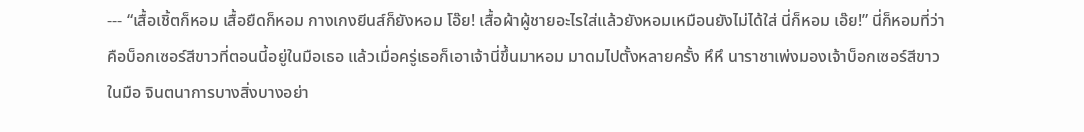--- “เสื้อเชิ้ตก็หอม เสื้อยืดก็หอม กางเกงยีนส์ก็ยังหอม โอ๊ย! เสื้อผ้าผู้ชายอะไรใส่แล้วยังหอมเหมือนยังไม่ได้ใส่ นี่ก็หอม เอ๊ย!” นี่ก็หอมที่ว่าคือบ็อกเซอร์สีขาวที่ตอนนี้อยู่ในมือเธอ แล้วเมื่อครู่เธอก็เอาเจ้านี่ขึ้นมาหอม มาดมไปตั้งหลายครั้ง หึหึ นาราชาเพ่งมองเจ้าบ็อกเซอร์สีขาวในมือ จินตนาการบางสิ่งบางอย่า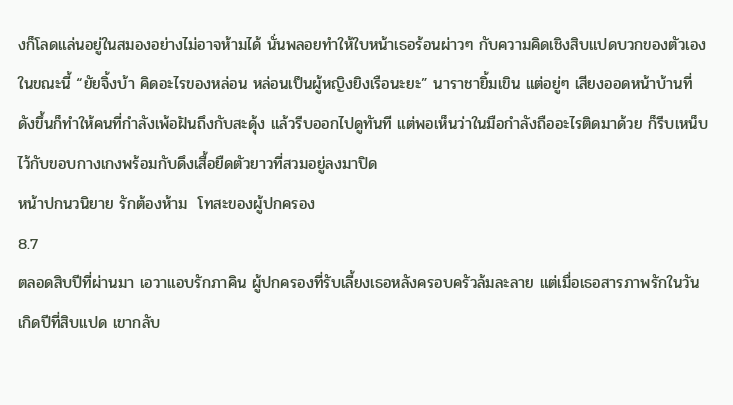งก็โลดแล่นอยู่ในสมองอย่างไม่อาจห้ามได้ นั่นพลอยทำให้ใบหน้าเธอร้อนผ่าวๆ กับความคิดเชิงสิบแปดบวกของตัวเองในขณะนี้ “ยัยจิ้งบ้า คิดอะไรของหล่อน หล่อนเป็นผู้หญิงยิงเรือนะยะ” นาราชายิ้มเขิน แต่อยู่ๆ เสียงออดหน้าบ้านที่ดังขึ้นก็ทำให้คนที่กำลังเพ้อฝันถึงกับสะดุ้ง แล้วรีบออกไปดูทันที แต่พอเห็นว่าในมือกำลังถืออะไรติดมาด้วย ก็รีบเหน็บไว้กับขอบกางเกงพร้อมกับดึงเสื้อยืดตัวยาวที่สวมอยู่ลงมาปิด
หน้าปกนวนิยาย รักต้องห้าม  โทสะของผู้ปกครอง
8.7
ตลอดสิบปีที่ผ่านมา เอวาแอบรักภาคิน ผู้ปกครองที่รับเลี้ยงเธอหลังครอบครัวล้มละลาย แต่เมื่อเธอสารภาพรักในวันเกิดปีที่สิบแปด เขากลับ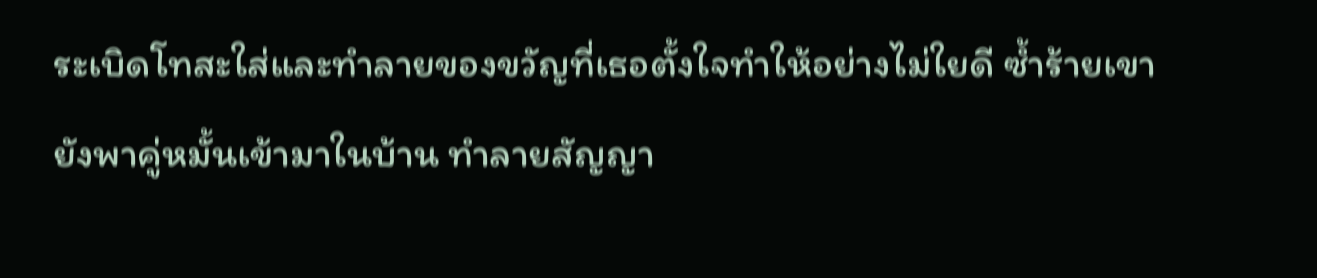ระเบิดโทสะใส่และทำลายของขวัญที่เธอตั้งใจทำให้อย่างไม่ใยดี ซ้ำร้ายเขายังพาคู่หมั้นเข้ามาในบ้าน ทำลายสัญญา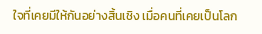ใจที่เคยมีให้กันอย่างสิ้นเชิง เมื่อคนที่เคยเป็นโลก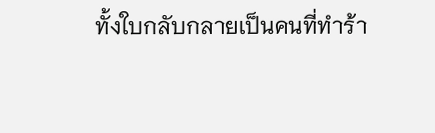ทั้งใบกลับกลายเป็นคนที่ทำร้า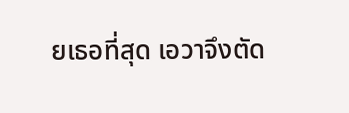ยเธอที่สุด เอวาจึงตัด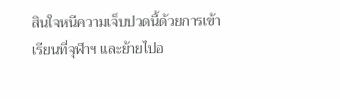สินใจหนีความเจ็บปวดนี้ด้วยการเข้าเรียนที่จุฬาฯ และย้ายไปอ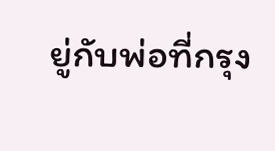ยู่กับพ่อที่กรุง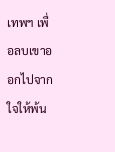เทพฯ เพื่อลบเขาออกไปจากใจให้พ้น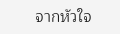จากหัวใจ